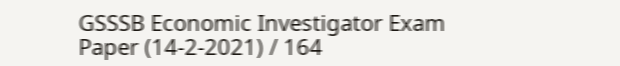GSSSB Economic Investigator Exam Paper (14-2-2021) / 164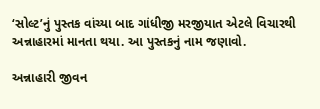‘સોલ્ટ’નું પુસ્તક વાંચ્યા બાદ ગાંધીજી મરજીયાત એટલે વિચારથી અન્નાહારમાં માનતા થયા. આ પુસ્તકનું નામ જણાવો.

અન્નાહારી જીવન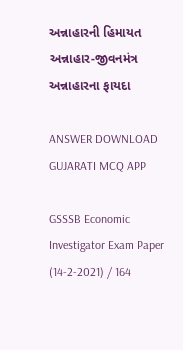અન્નાહારની હિમાયત
અન્નાહાર-જીવનમંત્ર
અન્નાહારના ફાયદા

ANSWER DOWNLOAD GUJARATI MCQ APP

GSSSB Economic Investigator Exam Paper (14-2-2021) / 164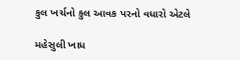કુલ ખર્ચનો કુલ આવક પરનો વધારો એટલે

મહેસુલી ખાધ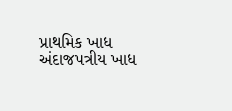પ્રાથમિક ખાધ
અંદાજપત્રીય ખાધ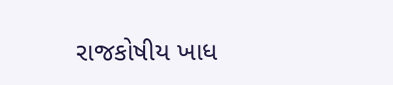રાજકોષીય ખાધ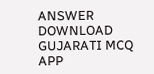ANSWER DOWNLOAD GUJARATI MCQ APP